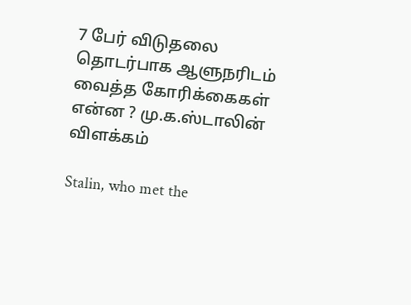7 பேர் விடுதலை தொடர்பாக ஆளுநரிடம் வைத்த கோரிக்கைகள் என்ன ? மு.க.ஸ்டாலின் விளக்கம்

Stalin, who met the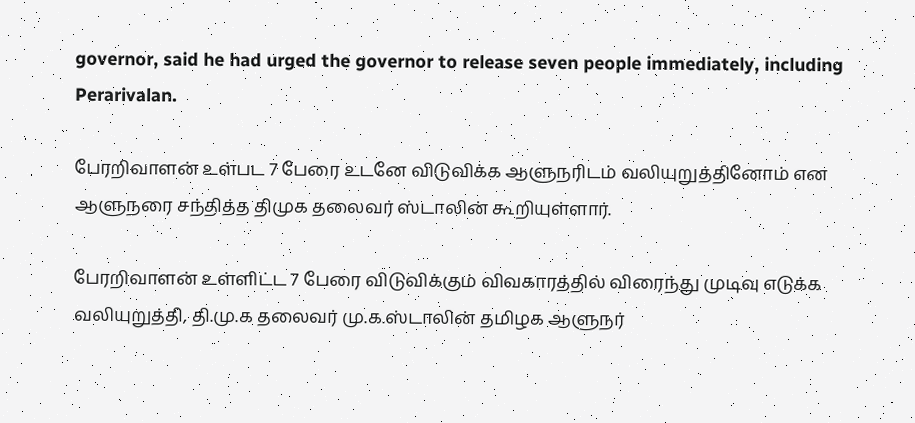governor, said he had urged the governor to release seven people immediately, including Perarivalan.

பேரறிவாளன் உள்பட 7 பேரை உடனே விடுவிக்க ஆளுநரிடம் வலியுறுத்தினோம் என ஆளுநரை சந்தித்த திமுக தலைவர் ஸ்டாலின் கூறியுள்ளார்.

பேரறிவாளன் உள்ளிட்ட 7 பேரை விடுவிக்கும் விவகாரத்தில் விரைந்து முடிவு எடுக்க வலியுறுத்தி, தி.மு.க தலைவர் மு.க.ஸ்டாலின் தமிழக ஆளுநர்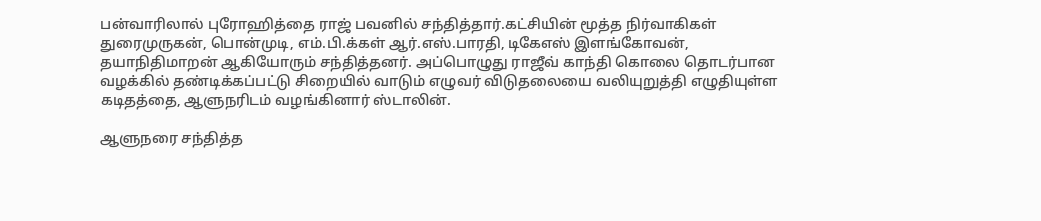பன்வாரிலால் புரோஹித்தை ராஜ் பவனில் சந்தித்தார்.கட்சியின் மூத்த நிர்வாகிகள் துரைமுருகன், பொன்முடி, எம்.பி.க்கள் ஆர்.எஸ்.பாரதி, டிகேஎஸ் இளங்கோவன், தயாநிதிமாறன் ஆகியோரும் சந்தித்தனர். அப்பொழுது ராஜீவ் காந்தி கொலை தொடர்பான வழக்கில் தண்டிக்கப்பட்டு சிறையில் வாடும் எழுவர் விடுதலையை வலியுறுத்தி எழுதியுள்ள கடிதத்தை, ஆளுநரிடம் வழங்கினார் ஸ்டாலின்.

ஆளுநரை சந்தித்த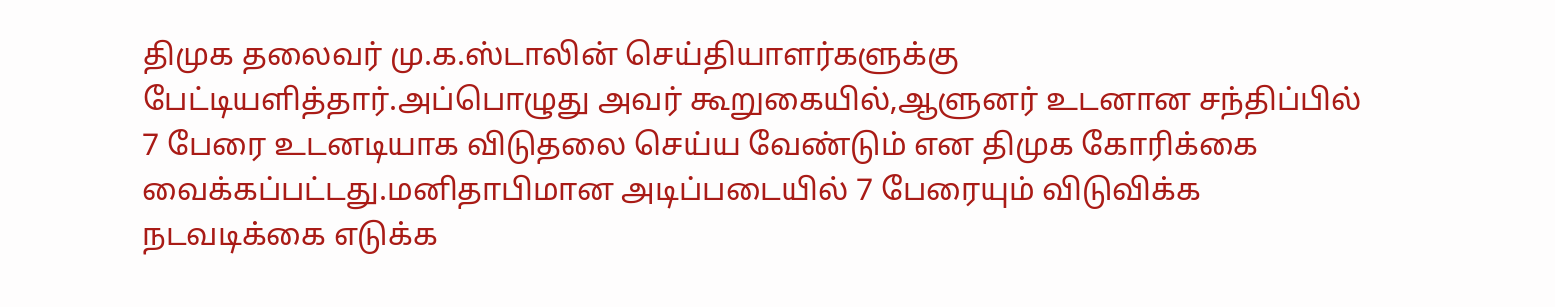திமுக தலைவர் மு.க.ஸ்டாலின் செய்தியாளர்களுக்கு பேட்டியளித்தார்.அப்பொழுது அவர் கூறுகையில்,ஆளுனர் உடனான சந்திப்பில் 7 பேரை உடனடியாக விடுதலை செய்ய வேண்டும் என திமுக கோரிக்கை வைக்கப்பட்டது.மனிதாபிமான அடிப்படையில் 7 பேரையும் விடுவிக்க நடவடிக்கை எடுக்க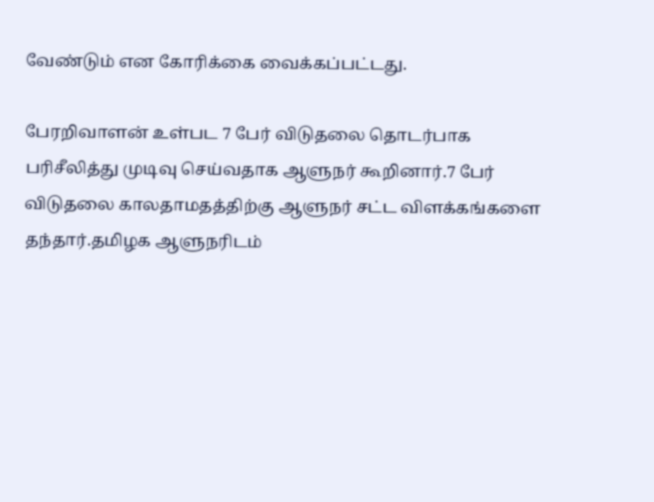வேண்டும் என கோரிக்கை வைக்கப்பட்டது.

பேரறிவாளன் உள்பட 7 பேர் விடுதலை தொடர்பாக பரிசீலித்து முடிவு செய்வதாக ஆளுநர் கூறினார்.7 பேர் விடுதலை காலதாமதத்திற்கு ஆளுநர் சட்ட விளக்கங்களை தந்தார்.தமிழக ஆளுநரிடம்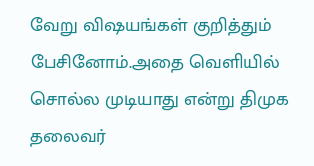வேறு விஷயங்கள் குறித்தும் பேசினோம்.அதை வெளியில் சொல்ல முடியாது என்று திமுக தலைவர்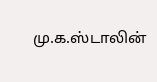மு.க.ஸ்டாலின்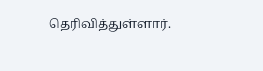தெரிவித்துள்ளார்.